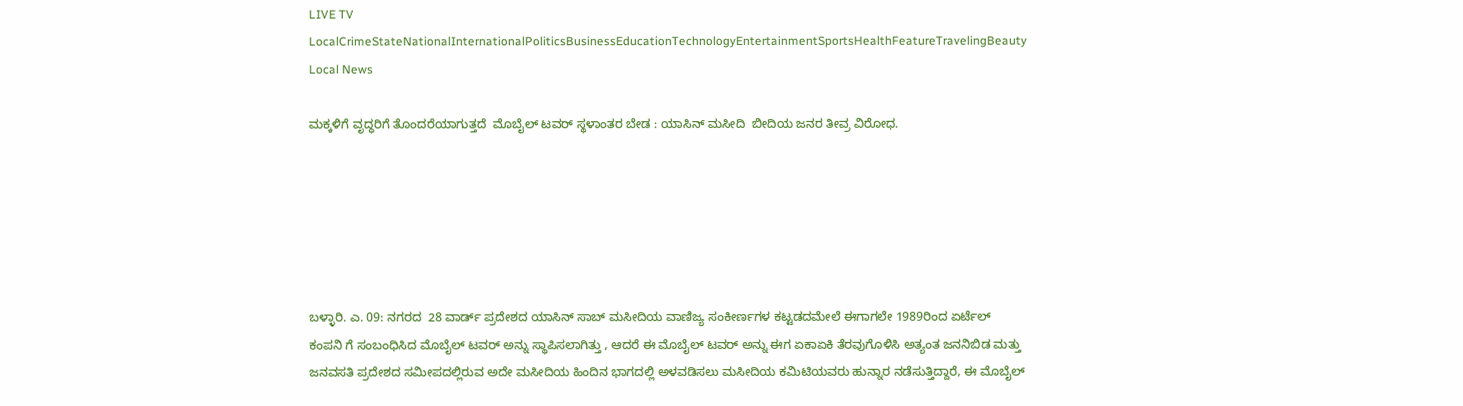LIVE TV LocalCrimeStateNationalInternationalPoliticsBusinessEducationTechnologyEntertainmentSportsHealthFeatureTravelingBeauty
Local News

ಮಕ್ಕಳಿಗೆ ವೃದ್ಧರಿಗೆ ತೊಂದರೆಯಾಗುತ್ತದೆ  ಮೊಬೈಲ್ ಟವರ್ ಸ್ಥಳಾಂತರ ಬೇಡ : ಯಾಸಿನ್ ಮಸೀದಿ  ಬೀದಿಯ ಜನರ ತೀವ್ರ ವಿರೋಧ.






ಬಳ್ಳಾರಿ. ಎ. 09: ನಗರದ  28 ವಾರ್ಡ್ ಪ್ರದೇಶದ ಯಾಸಿನ್ ಸಾಬ್ ಮಸೀದಿಯ ವಾಣಿಜ್ಯ ಸಂಕೀರ್ಣಗಳ ಕಟ್ಟಡದಮೇಲೆ ಈಗಾಗಲೇ 1989ರಿಂದ ಏರ್ಟೆಲ್ ಕಂಪನಿ ಗೆ ಸಂಬಂಧಿಸಿದ ಮೊಬೈಲ್ ಟವರ್ ಅನ್ನು ಸ್ಥಾಪಿಸಲಾಗಿತ್ತು , ಆದರೆ ಈ ಮೊಬೈಲ್ ಟವರ್ ಅನ್ನು ಈಗ ಏಕಾಏಕಿ ತೆರವುಗೊಳಿಸಿ ಅತ್ಯಂತ ಜನನಿಬಿಡ ಮತ್ತು ಜನವಸತಿ ಪ್ರದೇಶದ ಸಮೀಪದಲ್ಲಿರುವ ಅದೇ ಮಸೀದಿಯ ಹಿಂದಿನ ಭಾಗದಲ್ಲಿ ಅಳವಡಿಸಲು ಮಸೀದಿಯ ಕಮಿಟಿಯವರು ಹುನ್ನಾರ ನಡೆಸುತ್ತಿದ್ದಾರೆ, ಈ ಮೊಬೈಲ್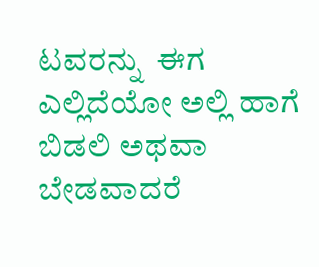ಟವರನ್ನು  ಈಗ ಎಲ್ಲಿದೆಯೋ ಅಲ್ಲಿ ಹಾಗೆ ಬಿಡಲಿ ಅಥವಾ ಬೇಡವಾದರೆ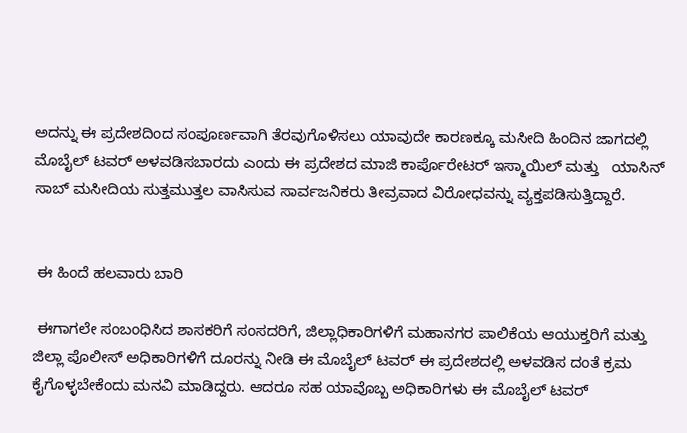ಅದನ್ನು ಈ ಪ್ರದೇಶದಿಂದ ಸಂಪೂರ್ಣವಾಗಿ ತೆರವುಗೊಳಿಸಲು ಯಾವುದೇ ಕಾರಣಕ್ಕೂ ಮಸೀದಿ ಹಿಂದಿನ ಜಾಗದಲ್ಲಿ ಮೊಬೈಲ್ ಟವರ್ ಅಳವಡಿಸಬಾರದು ಎಂದು ಈ ಪ್ರದೇಶದ ಮಾಜಿ ಕಾರ್ಪೊರೇಟರ್ ಇಸ್ಮಾಯಿಲ್ ಮತ್ತು   ಯಾಸಿನ್ ಸಾಬ್ ಮಸೀದಿಯ ಸುತ್ತಮುತ್ತಲ ವಾಸಿಸುವ ಸಾರ್ವಜನಿಕರು ತೀವ್ರವಾದ ವಿರೋಧವನ್ನು ವ್ಯಕ್ತಪಡಿಸುತ್ತಿದ್ದಾರೆ.


 ಈ ಹಿಂದೆ ಹಲವಾರು ಬಾರಿ

 ಈಗಾಗಲೇ ಸಂಬಂಧಿಸಿದ ಶಾಸಕರಿಗೆ ಸಂಸದರಿಗೆ, ಜಿಲ್ಲಾಧಿಕಾರಿಗಳಿಗೆ ಮಹಾನಗರ ಪಾಲಿಕೆಯ ಆಯುಕ್ತರಿಗೆ ಮತ್ತು ಜಿಲ್ಲಾ ಪೊಲೀಸ್ ಅಧಿಕಾರಿಗಳಿಗೆ ದೂರನ್ನು ನೀಡಿ ಈ ಮೊಬೈಲ್ ಟವರ್ ಈ ಪ್ರದೇಶದಲ್ಲಿ ಅಳವಡಿಸ ದಂತೆ ಕ್ರಮ ಕೈಗೊಳ್ಳಬೇಕೆಂದು ಮನವಿ ಮಾಡಿದ್ದರು. ಆದರೂ ಸಹ ಯಾವೊಬ್ಬ ಅಧಿಕಾರಿಗಳು ಈ ಮೊಬೈಲ್ ಟವರ್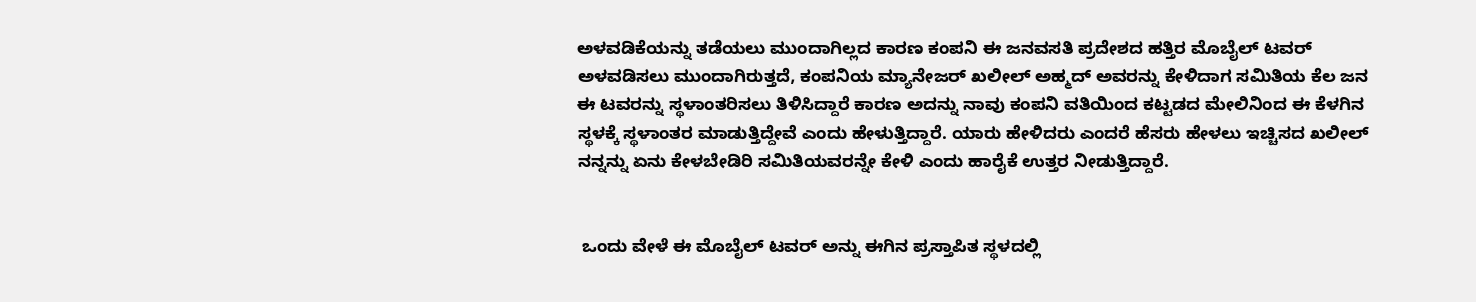ಅಳವಡಿಕೆಯನ್ನು ತಡೆಯಲು ಮುಂದಾಗಿಲ್ಲದ ಕಾರಣ ಕಂಪನಿ ಈ ಜನವಸತಿ ಪ್ರದೇಶದ ಹತ್ತಿರ ಮೊಬೈಲ್ ಟವರ್ ಅಳವಡಿಸಲು ಮುಂದಾಗಿರುತ್ತದೆ, ಕಂಪನಿಯ ಮ್ಯಾನೇಜರ್ ಖಲೀಲ್ ಅಹ್ಮದ್ ಅವರನ್ನು ಕೇಳಿದಾಗ ಸಮಿತಿಯ ಕೆಲ ಜನ ಈ ಟವರನ್ನು ಸ್ಥಳಾಂತರಿಸಲು ತಿಳಿಸಿದ್ದಾರೆ ಕಾರಣ ಅದನ್ನು ನಾವು ಕಂಪನಿ ವತಿಯಿಂದ ಕಟ್ಟಡದ ಮೇಲಿನಿಂದ ಈ ಕೆಳಗಿನ ಸ್ಥಳಕ್ಕೆ ಸ್ಥಳಾಂತರ ಮಾಡುತ್ತಿದ್ದೇವೆ ಎಂದು ಹೇಳುತ್ತಿದ್ದಾರೆ. ಯಾರು ಹೇಳಿದರು ಎಂದರೆ ಹೆಸರು ಹೇಳಲು ಇಚ್ಚಿಸದ ಖಲೀಲ್ ನನ್ನನ್ನು ಏನು ಕೇಳಬೇಡಿರಿ ಸಮಿತಿಯವರನ್ನೇ ಕೇಳಿ ಎಂದು ಹಾರೈಕೆ ಉತ್ತರ ನೀಡುತ್ತಿದ್ದಾರೆ.


 ಒಂದು ವೇಳೆ ಈ ಮೊಬೈಲ್ ಟವರ್ ಅನ್ನು ಈಗಿನ ಪ್ರಸ್ತಾಪಿತ ಸ್ಥಳದಲ್ಲಿ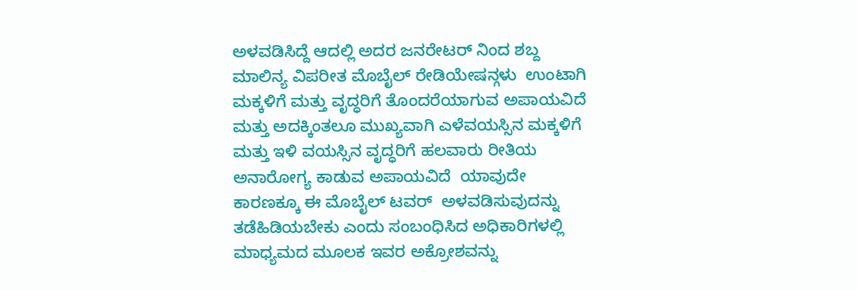ಅಳವಡಿಸಿದ್ದೆ ಆದಲ್ಲಿ ಅದರ ಜನರೇಟರ್ ನಿಂದ ಶಬ್ದ ಮಾಲಿನ್ಯ ವಿಪರೀತ ಮೊಬೈಲ್ ರೇಡಿಯೇಷನ್ಗಳು  ಉಂಟಾಗಿ ಮಕ್ಕಳಿಗೆ ಮತ್ತು ವೃದ್ಧರಿಗೆ ತೊಂದರೆಯಾಗುವ ಅಪಾಯವಿದೆ ಮತ್ತು ಅದಕ್ಕಿಂತಲೂ ಮುಖ್ಯವಾಗಿ ಎಳೆವಯಸ್ಸಿನ ಮಕ್ಕಳಿಗೆ ಮತ್ತು ಇಳಿ ವಯಸ್ಸಿನ ವೃದ್ಧರಿಗೆ ಹಲವಾರು ರೀತಿಯ ಅನಾರೋಗ್ಯ ಕಾಡುವ ಅಪಾಯವಿದೆ  ಯಾವುದೇ ಕಾರಣಕ್ಕೂ ಈ ಮೊಬೈಲ್ ಟವರ್  ಅಳವಡಿಸುವುದನ್ನು ತಡೆಹಿಡಿಯಬೇಕು ಎಂದು ಸಂಬಂಧಿಸಿದ ಅಧಿಕಾರಿಗಳಲ್ಲಿ ಮಾಧ್ಯಮದ ಮೂಲಕ ಇವರ ಅಕ್ರೋಶವನ್ನು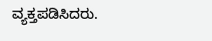ವ್ಯಕ್ತಪಡಿಸಿದರು.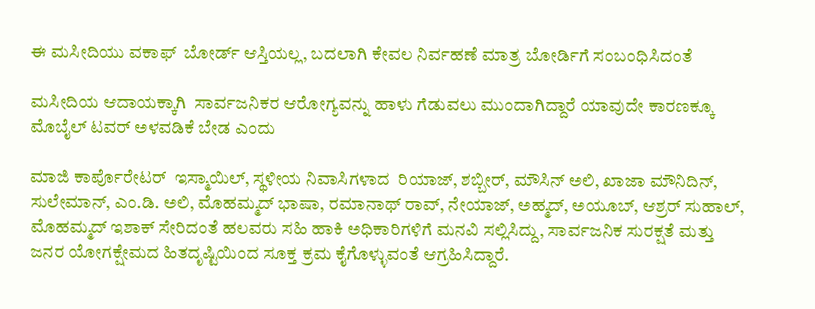ಈ ಮಸೀದಿಯು ವಕಾಫ್  ಬೋರ್ಡ್ ಆಸ್ತಿಯಲ್ಲ, ಬದಲಾಗಿ ಕೇವಲ ನಿರ್ವಹಣೆ ಮಾತ್ರ ಬೋರ್ಡಿಗೆ ಸಂಬಂಧಿಸಿದಂತೆ

ಮಸೀದಿಯ ಆದಾಯಕ್ಕಾಗಿ  ಸಾರ್ವಜನಿಕರ ಆರೋಗ್ಯವನ್ನು ಹಾಳು ಗೆಡುವಲು ಮುಂದಾಗಿದ್ದಾರೆ ಯಾವುದೇ ಕಾರಣಕ್ಕೂ ಮೊಬೈಲ್ ಟವರ್ ಅಳವಡಿಕೆ ಬೇಡ ಎಂದು

ಮಾಜಿ ಕಾರ್ಪೊರೇಟರ್  ಇಸ್ಮಾಯಿಲ್, ಸ್ಥಳೀಯ ನಿವಾಸಿಗಳಾದ  ರಿಯಾಜ್, ಶಬ್ಬೀರ್, ಮೌಸಿನ್ ಅಲಿ, ಖಾಜಾ ಮೌನಿದಿನ್, ಸುಲೇಮಾನ್, ಎಂ.ಡಿ. ಅಲಿ, ಮೊಹಮ್ಮದ್ ಭಾಷಾ, ರಮಾನಾಥ್ ರಾವ್, ನೇಯಾಜ್, ಅಹ್ಮದ್, ಅಯೂಬ್, ಆಶ್ರರ್ ಸುಹಾಲ್, ಮೊಹಮ್ಮದ್ ಇಶಾಕ್ ಸೇರಿದಂತೆ ಹಲವರು ಸಹಿ ಹಾಕಿ ಅಧಿಕಾರಿಗಳಿಗೆ ಮನವಿ ಸಲ್ಲಿಸಿದ್ದು, ಸಾರ್ವಜನಿಕ ಸುರಕ್ಷತೆ ಮತ್ತು ಜನರ ಯೋಗಕ್ಷೇಮದ ಹಿತದೃಷ್ಟಿಯಿಂದ ಸೂಕ್ತ ಕ್ರಮ ಕೈಗೊಳ್ಳುವಂತೆ ಆಗ್ರಹಿಸಿದ್ದಾರೆ.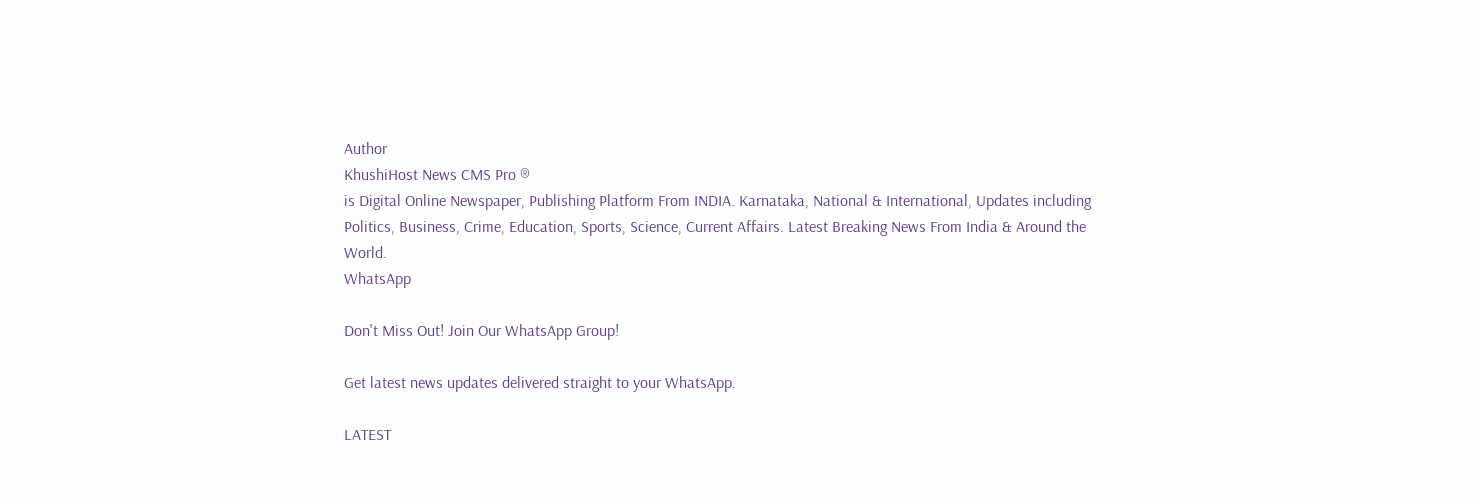Author
KhushiHost News CMS Pro ®
is Digital Online Newspaper, Publishing Platform From INDIA. Karnataka, National & International, Updates including Politics, Business, Crime, Education, Sports, Science, Current Affairs. Latest Breaking News From India & Around the World.
WhatsApp

Don't Miss Out! Join Our WhatsApp Group!

Get latest news updates delivered straight to your WhatsApp.

LATEST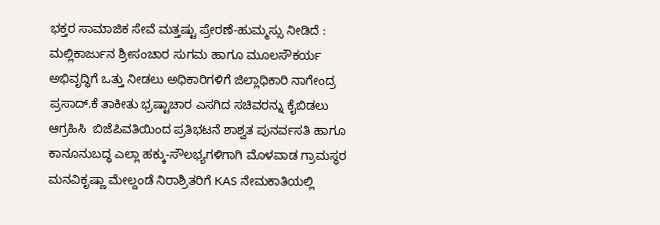ಭಕ್ತರ ಸಾಮಾಜಿಕ ಸೇವೆ ಮತ್ತಷ್ಟು ಪ್ರೇರಣೆ-ಹುಮ್ಮಸ್ಸು ನೀಡಿದೆ : ಮಲ್ಲಿಕಾರ್ಜುನ ಶ್ರೀಸಂಚಾರ ಸುಗಮ ಹಾಗೂ ಮೂಲಸೌಕರ್ಯ ಅಭಿವೃದ್ಧಿಗೆ ಒತ್ತು ನೀಡಲು ಅಧಿಕಾರಿಗಳಿಗೆ ಜಿಲ್ಲಾಧಿಕಾರಿ ನಾಗೇಂದ್ರ ಪ್ರಸಾದ್.ಕೆ ತಾಕೀತು ಭ್ರಷ್ಟಾಚಾರ ಎಸಗಿದ ಸಚಿವರನ್ನು ಕೈಬಿಡಲು ಆಗ್ರಹಿಸಿ  ಬಿಜೆಪಿವತಿಯಿಂದ ಪ್ರತಿಭಟನೆ ಶಾಶ್ವತ ಪುನರ್ವಸತಿ ಹಾಗೂ ಕಾನೂನುಬದ್ಧ ಎಲ್ಲಾ ಹಕ್ಕು-ಸೌಲಭ್ಯಗಳಿಗಾಗಿ ಮೊಳವಾಡ ಗ್ರಾಮಸ್ಥರ ಮನವಿಕೃಷ್ಣಾ ಮೇಲ್ದಂಡೆ ನಿರಾಶ್ರಿತರಿಗೆ KAS ನೇಮಕಾತಿಯಲ್ಲಿ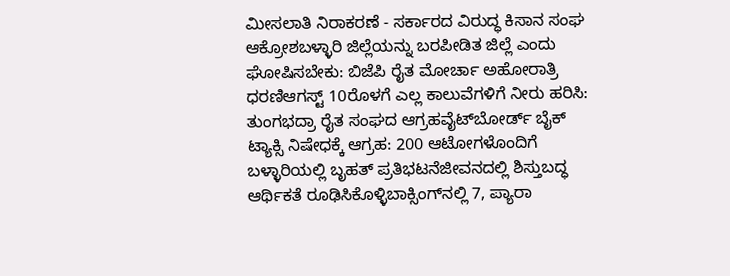ಮೀಸಲಾತಿ ನಿರಾಕರಣೆ - ಸರ್ಕಾರದ ವಿರುದ್ಧ ಕಿಸಾನ ಸಂಘ ಆಕ್ರೋಶಬಳ್ಳಾರಿ ಜಿಲ್ಲೆಯನ್ನು ಬರಪೀಡಿತ ಜಿಲ್ಲೆ ಎಂದು ಘೋಷಿಸಬೇಕು: ಬಿಜೆಪಿ ರೈತ ಮೋರ್ಚಾ ಅಹೋರಾತ್ರಿ ಧರಣಿಆಗಸ್ಟ್‌ 10ರೊಳಗೆ ಎಲ್ಲ ಕಾಲುವೆಗಳಿಗೆ ನೀರು ಹರಿಸಿ: ತುಂಗಭದ್ರಾ ರೈತ ಸಂಘದ ಆಗ್ರಹವೈಟ್‌ಬೋರ್ಡ್ ಬೈಕ್ ಟ್ಯಾಕ್ಸಿ ನಿಷೇಧಕ್ಕೆ ಆಗ್ರಹ: 200 ಆಟೋಗಳೊಂದಿಗೆ ಬಳ್ಳಾರಿಯಲ್ಲಿ ಬೃಹತ್ ಪ್ರತಿಭಟನೆಜೀವನದಲ್ಲಿ ಶಿಸ್ತುಬದ್ಧ ಆರ್ಥಿಕತೆ ರೂಢಿಸಿಕೊಳ್ಳಿಬಾಕ್ಸಿಂಗ್‌ನಲ್ಲಿ 7, ಪ್ಯಾರಾ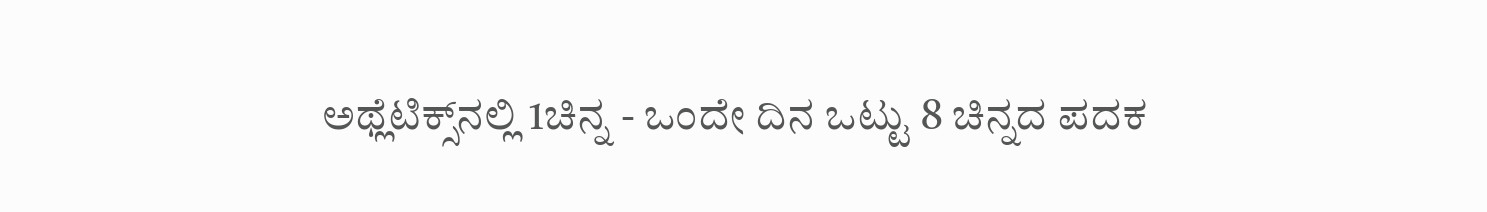ಅಥ್ಲೆಟಿಕ್ಸ್‌ನಲ್ಲಿ 1ಚಿನ್ನ - ಒಂದೇ ದಿನ ಒಟ್ಟು 8 ಚಿನ್ನದ ಪದಕ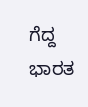ಗೆದ್ದ ಭಾರತ